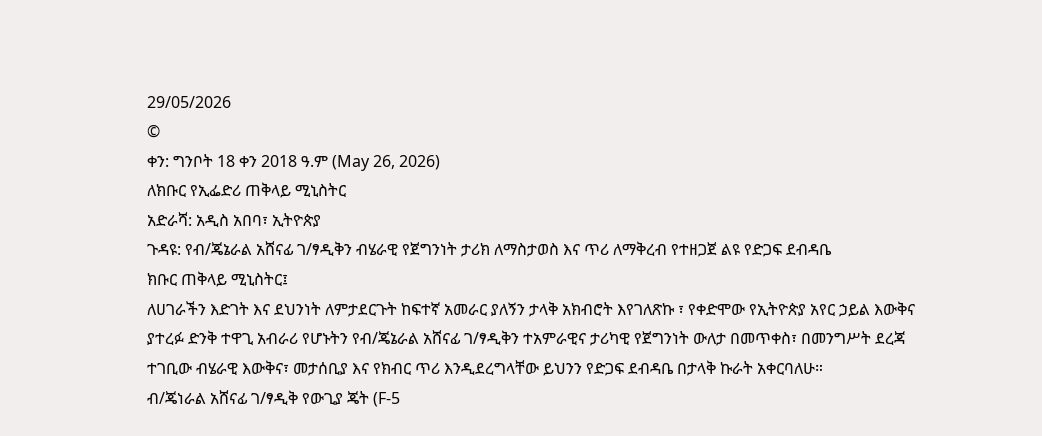29/05/2026
©
ቀን: ግንቦት 18 ቀን 2018 ዓ.ም (May 26, 2026)
ለክቡር የኢፌድሪ ጠቅላይ ሚኒስትር
አድራሻ: አዲስ አበባ፣ ኢትዮጵያ
ጉዳዩ: የብ/ጄኔራል አሸናፊ ገ/ፃዲቅን ብሄራዊ የጀግንነት ታሪክ ለማስታወስ እና ጥሪ ለማቅረብ የተዘጋጀ ልዩ የድጋፍ ደብዳቤ
ክቡር ጠቅላይ ሚኒስትር፤
ለሀገራችን እድገት እና ደህንነት ለምታደርጉት ከፍተኛ አመራር ያለኝን ታላቅ አክብሮት እየገለጽኩ ፣ የቀድሞው የኢትዮጵያ አየር ኃይል እውቅና ያተረፉ ድንቅ ተዋጊ አብራሪ የሆኑትን የብ/ጄኔራል አሸናፊ ገ/ፃዲቅን ተአምራዊና ታሪካዊ የጀግንነት ውለታ በመጥቀስ፣ በመንግሥት ደረጃ ተገቢው ብሄራዊ እውቅና፣ መታሰቢያ እና የክብር ጥሪ እንዲደረግላቸው ይህንን የድጋፍ ደብዳቤ በታላቅ ኩራት አቀርባለሁ።
ብ/ጄነራል አሸናፊ ገ/ፃዲቅ የውጊያ ጄት (F-5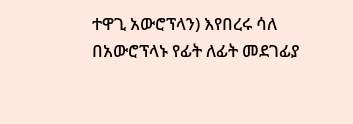ተዋጊ አውሮፕላን) እየበረሩ ሳለ በአውሮፕላኑ የፊት ለፊት መደገፊያ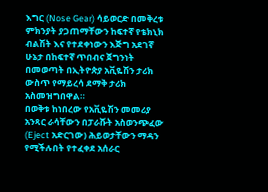እግር (Nose Gear) ሳይወርድ በመቅረቱ ምክንያት ያጋጠማቸውን ከፍተኛ የቴክኒክ ብልሽት እና የተደቀነውን እጅግ አደገኛ ሁኔታ በከፍተኛ ጥበብና ጀግንነት በመወጣት በኢትዮጵያ አቪዬሽን ታሪክ ውስጥ የማይረሳ ደማቅ ታሪክ አስመዝግበዋል።
በወቅቱ ከነበረው የአቪዬሽን መመሪያ አንጻር ራሳቸውን በፓራሹት አስወንጭፈው (Eject አድርገው) ሕይወታቸውን ማዳን የሚችሉበት የተፈቀደ አሰራር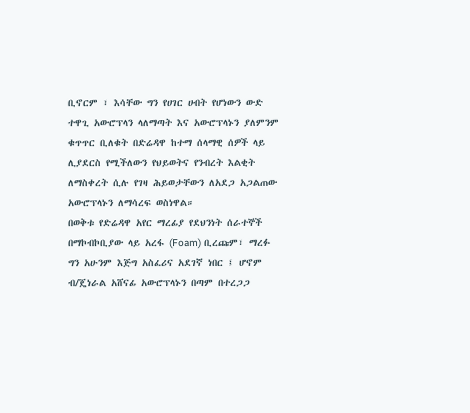ቢኖርም ፣ እሳቸው ግን የሀገር ሀብት የሆነውን ውድ ተዋጊ አውሮፕላን ላለማጣት እና አውሮፕላኑን ያለምንም ቁጥጥር ቢለቁት በድሬዳዋ ከተማ ሰላማዊ ሰዎች ላይ ሊያደርስ የሚችለውን የህይወትና የንብረት እልቂት ለማስቀረት ሲሉ የገዛ ሕይወታቸውን ለአደጋ አጋልጠው አውሮፕላኑን ለማሳረፍ ወስነዋል።
በወቅቱ የድሬዳዋ አየር ማረፊያ የደህንነት ሰራተኞች በማኮብኮቢያው ላይ አረፋ (Foam) ቢረጩም፣ ማረፉ ግን አሁንም እጅግ አስፈሪና አደገኛ ነበር ፤ ሆኖም ብ/ጄነራል አሸናፊ አውሮፕላኑን በጣም በተረጋጋ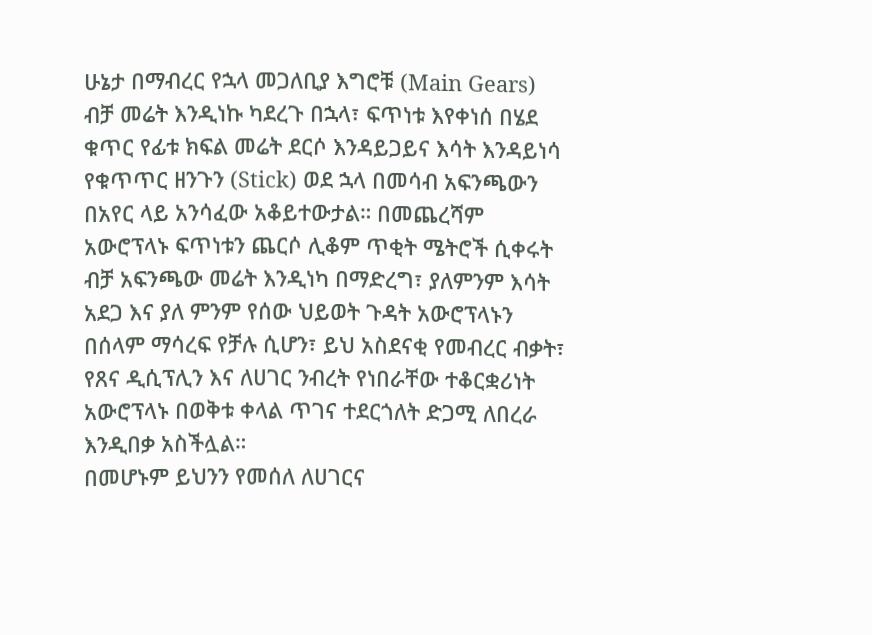ሁኔታ በማብረር የኋላ መጋለቢያ እግሮቹ (Main Gears) ብቻ መሬት እንዲነኩ ካደረጉ በኋላ፣ ፍጥነቱ እየቀነሰ በሄደ ቁጥር የፊቱ ክፍል መሬት ደርሶ እንዳይጋይና እሳት እንዳይነሳ የቁጥጥር ዘንጉን (Stick) ወደ ኋላ በመሳብ አፍንጫውን በአየር ላይ አንሳፈው አቆይተውታል። በመጨረሻም አውሮፕላኑ ፍጥነቱን ጨርሶ ሊቆም ጥቂት ሜትሮች ሲቀሩት ብቻ አፍንጫው መሬት እንዲነካ በማድረግ፣ ያለምንም እሳት አደጋ እና ያለ ምንም የሰው ህይወት ጉዳት አውሮፕላኑን በሰላም ማሳረፍ የቻሉ ሲሆን፣ ይህ አስደናቂ የመብረር ብቃት፣ የጸና ዲሲፕሊን እና ለሀገር ንብረት የነበራቸው ተቆርቋሪነት አውሮፕላኑ በወቅቱ ቀላል ጥገና ተደርጎለት ድጋሚ ለበረራ እንዲበቃ አስችሏል።
በመሆኑም ይህንን የመሰለ ለሀገርና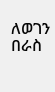ለወገን በራስ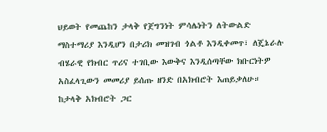ህይወት የመጨከን ታላቅ የጀግንነት ምሳሌነትን ለትውልድ ማስተማሪያ እንዲሆን በታሪክ መዝገብ ጎልቶ እንዲቀመጥ፣ ለጄኔራሉ ብሄራዊ የክብር ጥሪና ተገቢው እውቅና እንዲሰጣቸው ክቡርነትዎ አስፈላጊውን መመሪያ ይሰጡ ዘንድ በአክብሮት እጠይቃለሁ።
ከታላቅ አክብሮት ጋር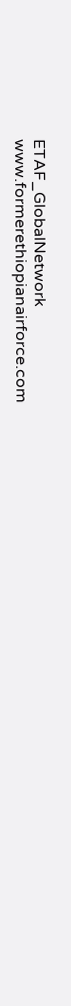ETAF_GlobalNetwork
www.formerethiopianairforce.com